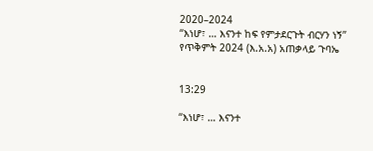2020–2024
“እነሆ፣ … እናንተ ከፍ የምታደርጉት ብርሃን ነኝ”
የጥቅምት 2024 (እ.አ.አ) አጠቃላይ ጉባኤ


13:29

“እነሆ፣ … እናንተ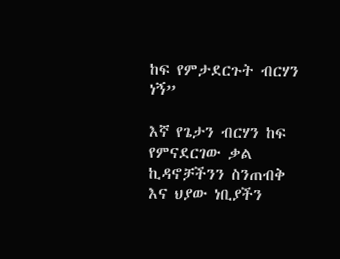ከፍ የምታደርጉት ብርሃን ነኝ”

እኛ የጌታን ብርሃን ከፍ የምናደርገው ቃል ኪዳኖቻችንን ስንጠብቅ እና ህያው ነቢያችን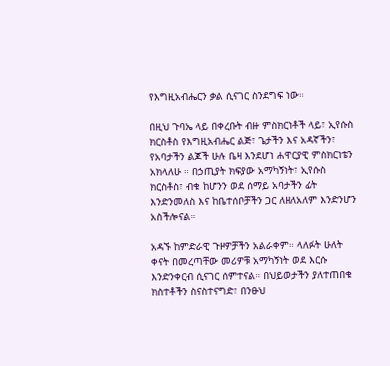የእግዚአብሔርን ቃል ሲናገር ስንደግፍ ነው።

በዚህ ጉባኤ ላይ በቀረቡት ብዙ ምስክርነቶች ላይ፣ ኢየሱስ ክርስቶስ የእግዚአብሔር ልጅ፣ ጌታችን እና አዳኛችን፣ የአባታችን ልጆች ሁሉ ቤዛ እንደሆነ ሐዋርያዊ ምስክርነቴን አክላለሁ ። በኃጢያት ክፍያው አማካኝነት፣ ኢየሱስ ክርስቶስ፣ ብቁ ከሆንን ወደ ሰማይ አባታችን ፊት እንድንመለስ እና ከቤተሰቦቻችን ጋር ለዘለአለም እንድንሆን አስችሎናል።

አዳኙ ከምድራዊ ጉዞዎቻችን አልራቀም። ላለፉት ሁለት ቀናት በመረጣቸው መሪዎቹ አማካኝነት ወደ እርሱ እንድንቀርብ ሲናገር ሰምተናል። በህይወታችን ያለተጠበቁ ክስተቶችን ስናስተናግድ፣ በንፁህ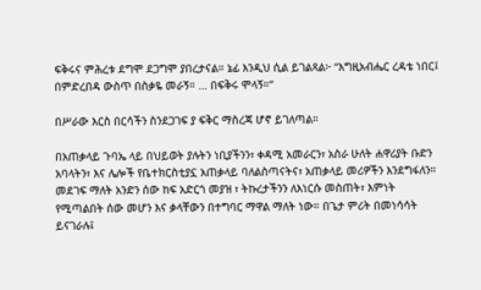ፍቅሩና ምሕረቱ ደግሞ ደጋግሞ ያበረታናል። ኔፊ እንዲህ ሲል ይገልጻል፦ “እግዚአብሔር ረዳቴ ነበር፤ በምድረበዳ ውስጥ በስቃዬ መራኝ። … በፍቅሩ ሞላኝ።”

በሥራው እርስ በርሳችን ስንደጋገፍ ያ ፍቅር ማስረጃ ሆኖ ይገለጣል።

በአጠቃላይ ጉባኤ ላይ በህይወት ያሉትን ነቢያችንን፣ ቀዳሚ አመራርን፣ አስራ ሁለት ሐዋሪያት ቡድን አባላትን፣ እና ሌሎች የቤተክርስቲያኗ አጠቃላይ ባለልስጣናትና፣ አጠቃላይ መሪዎችን እንደግፋለን። መደገፍ ማለት አንድን ሰው ከፍ አድርጎ መያዝ ፣ ትኩረታችንን ለእነርሱ መስጠት፣ እምነት የሚጣልበት ሰው መሆን እና ቃላቸውን በተግባር ማዋል ማለት ነው። በጌታ ምሪት በመነሳሳት ይናገራሉ፤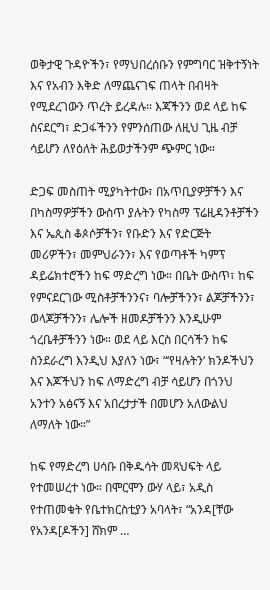ወቅታዊ ጉዳዮችን፣ የማህበረሰቡን የምግባር ዝቅተኝነት እና የአብን እቅድ ለማጨናገፍ ጠላት በብዛት የሚደረገውን ጥረት ይረዳሉ። እጃችንን ወደ ላይ ከፍ ስናደርግ፣ ድጋፋችንን የምንሰጠው ለዚህ ጊዜ ብቻ ሳይሆን ለየዕለት ሕይወታችንም ጭምር ነው።

ድጋፍ መስጠት ሚያካትተው፣ በአጥቢያዎቻችን እና በካስማዎቻችን ውስጥ ያሉትን የካስማ ፕሬዚዳንቶቻችን እና ኤጲስ ቆጶሶቻችን፣ የቡድን እና የድርጅት መሪዎችን፣ መምህራንን፣ እና የወጣቶች ካምፕ ዳይሬክተሮችን ከፍ ማድረግ ነው። በቤት ውስጥ፣ ከፍ የምናደርገው ሚስቶቻችንንና፣ ባሎቻችንን፣ ልጆቻችንን፣ ወላጆቻችንን፣ ሌሎች ዘመዶቻችንን እንዲሁም ጎረቤቶቻችንን ነው። ወደ ላይ እርስ በርሳችን ከፍ ስንደራረግ እንዲህ እያለን ነው፣ “‘የዛሉትን‘ ክንዶችህን እና እጆችህን ከፍ ለማድረግ ብቻ ሳይሆን በጎንህ አንተን አፅናኝ እና አበረታታች በመሆን አለውልህ ለማለት ነው።”

ከፍ የማድረግ ሀሳቡ በቅዱሳት መጻህፍት ላይ የተመሠረተ ነው። በሞርሞን ውሃ ላይ፣ አዲስ የተጠመቁት የቤተክርስቲያን አባላት፣ “አንዳ[ቸው የአንዳ[ዶችን] ሸክም …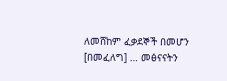ለመሸከም ፈቃደኞች በመሆን [በመፈለግ] … መፅናናትን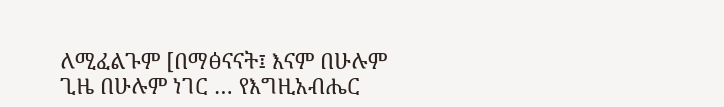ለሚፈልጉም [በማፅናናት፤ እናም በሁሉም ጊዜ በሁሉም ነገር … የእግዚአብሔር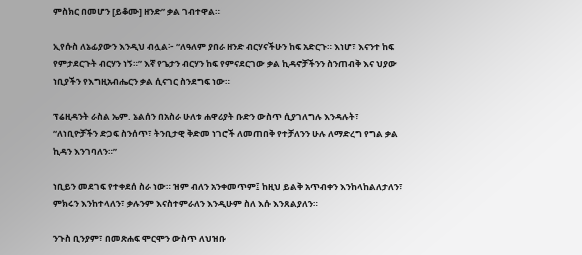ምስክር በመሆን [ይቆሙ] ዘንድ” ቃል ገብተዋል።

ኢየሱስ ለኔፊያውን እንዲህ ብሏል፦ “ለዓለም ያበራ ዘንድ ብርሃናችሁን ከፍ አድርጉ። እነሆ፣ እናንተ ከፍ የምታደርጉት ብርሃን ነኝ።” እኛ የጌታን ብርሃን ከፍ የምናደርገው ቃል ኪዳኖቻችንን ስንጠብቅ እና ህያው ነቢያችን የእግዚአብሔርን ቃል ሲናገር ስንደግፍ ነው።

ፕሬዚዳንት ራስል ኤም. ኔልሰን በአስራ ሁለቱ ሐዋሪያት ቡድን ውስጥ ሲያገለግሉ እንዳሉት፣ “ለነቢዮቻችን ድጋፍ ስንሰጥ፣ ትንቢታዊ ቅድመ ነገሮች ለመጠበቅ የተቻለንን ሁሉ ለማድረግ የግል ቃል ኪዳን እንገባለን።”

ነቢይን መደገፍ የተቀደሰ ስራ ነው። ዝም ብለን አንቀመጥም፤ ከዚህ ይልቅ አጥብቀን እንከላከልለታለን፣ ምክሩን እንከተላለን፣ ቃሉንም እናስተምራለን እንዲሁም ስለ እሱ እንጸልያለን።

ንጉስ ቢንያም፣ በመጽሐፍ ሞርሞን ውስጥ ለህዝቡ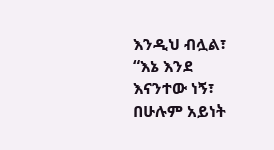እንዲህ ብሏል፣ “እኔ እንደ እናንተው ነኝ፣ በሁሉም አይነት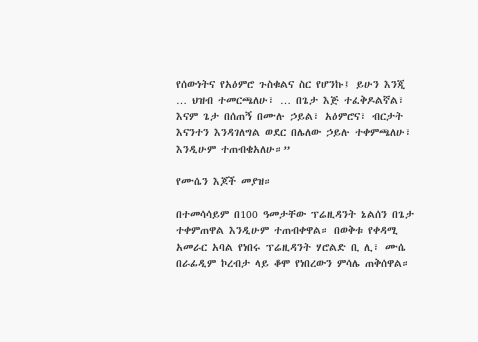የሰውነትና የአዕምሮ ጉስቁልና ስር የሆንኩ፤ ይሁን እንጂ … ህዝብ ተመርጫለሁ፣ … በጌታ እጅ ተፈቅዶልኛል፣ እናም ጌታ በሰጠኝ በሙሉ ኃይል፣ አዕምሮና፣ ብርታት እናንተን እንዳገለግል ወደር በሌለው ኃይሉ ተቀምጫለሁ፣ እንዲሁም ተጠብቄአለሁ።”

የሙሴን እጆች መያዝ።

በተመሳሳይም በ100 ዓመታቸው ፕሬዚዳንት ኔልሰን በጌታ ተቀምጠዋል እንዲሁም ተጠብቀዋል። በወቅቱ የቀዳሚ አመራር አባል የነበሩ ፕሬዚዳንት ሃሮልድ ቢ ሊ፣ ሙሴ በራፊዲም ኮረብታ ላይ ቆሞ የነበረውን ምሳሌ ጠቅሰዋል።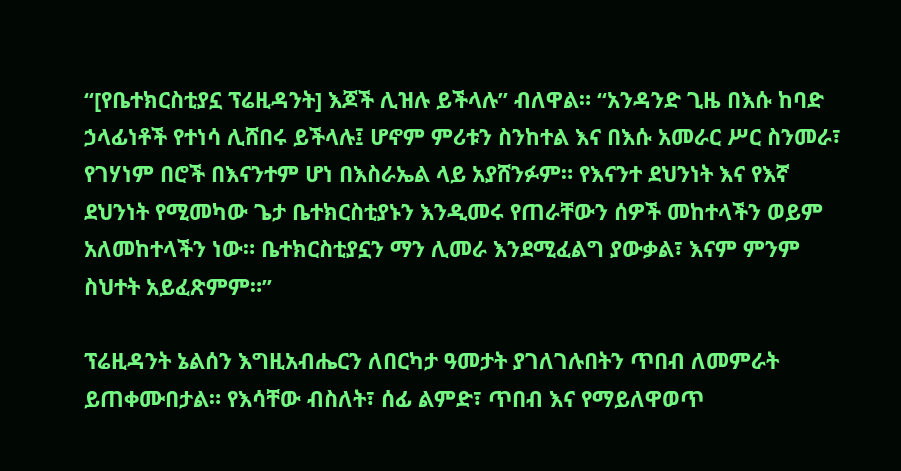“[የቤተክርስቲያኗ ፕሬዚዳንት] እጆች ሊዝሉ ይችላሉ” ብለዋል። “አንዳንድ ጊዜ በእሱ ከባድ ኃላፊነቶች የተነሳ ሊሸበሩ ይችላሉ፤ ሆኖም ምሪቱን ስንከተል እና በእሱ አመራር ሥር ስንመራ፣ የገሃነም በሮች በእናንተም ሆነ በእስራኤል ላይ አያሸንፉም። የእናንተ ደህንነት እና የእኛ ደህንነት የሚመካው ጌታ ቤተክርስቲያኑን እንዲመሩ የጠራቸውን ሰዎች መከተላችን ወይም አለመከተላችን ነው። ቤተክርስቲያኗን ማን ሊመራ እንደሚፈልግ ያውቃል፣ እናም ምንም ስህተት አይፈጽምም።”

ፕሬዚዳንት ኔልሰን እግዚአብሔርን ለበርካታ ዓመታት ያገለገሉበትን ጥበብ ለመምራት ይጠቀሙበታል። የእሳቸው ብስለት፣ ሰፊ ልምድ፣ ጥበብ እና የማይለዋወጥ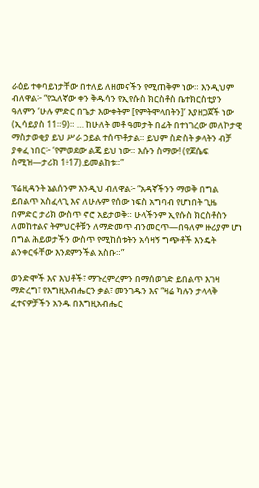ራዕይ ተቀባይነታቸው በተለይ ለዘመናችን የሚጠቅም ነው። እንዲህም ብለዋል፦ “የኋለኛው ቀን ቅዱሳን የኢየሱስ ክርስቶስ ቤተክርስቲያን ዓለምን ‘ሁሉ ምድር በጌታ እውቀትም [የምትሞላበትን]’ እያዘጋጀች ነው (ኢሳይያስ 11።9)። … ከሁለት መቶ ዓመታት በፊት በተነገረው መለኮታዊ ማስታወቂያ ይህ ሥራ ኃይል ተሰጥቶታል። ይህም ስድስት ቃላትን ብቻ ያቀፈ ነበር፦ ‘የምወደው ልጄ ይህ ነው። እሱን ስማው! (የጆሴፍ ስሚዝ—ታሪክ 1፥17).ይመልከቱ።”

ፕሬዚዳንት ኔልሰንም እንዲህ ብለዋል፦ “አዳኛችንን ማወቅ በግል ይበልጥ አስፈላጊ እና ለሁሉም የሰው ነፍስ አግባብ የሆነበት ጊዜ በምድር ታሪክ ውስጥ ኖሮ አይታወቅ። ሁላችንም ኢየሱስ ክርስቶስን ለመከተልና ትምህርቶቹን ለማድመጥ ብንመርጥ—በዓለም ዙሪያም ሆነ በግል ሕይወታችን ውስጥ የሚከሰቱትን አሳዛኝ ግጭቶች እንዴት ልንቀርፋቸው እንደምንችል አስቡ።”

ወንድሞች እና እህቶች፣ ማጉረምረምን በማሰወገድ ይበልጥ እገዛ ማድረግ፣ የእግዚአብሔርን ቃል፣ መንገዱን እና “ዛሬ ካሉን ታላላቅ ፈተናዎቻችን አንዱ በእግዚአብሔር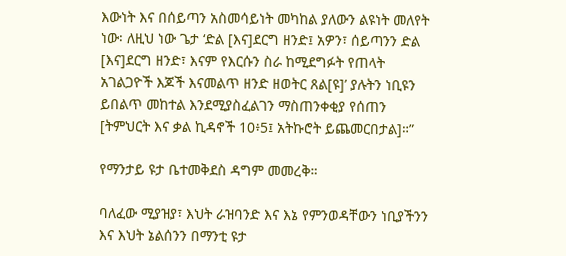እውነት እና በሰይጣን አስመሳይነት መካከል ያለውን ልዩነት መለየት ነው፡ ለዚህ ነው ጌታ ‘ድል [እና]ደርግ ዘንድ፤ አዎን፣ ሰይጣንን ድል [እና]ደርግ ዘንድ፣ እናም የእርሱን ስራ ከሚደግፉት የጠላት አገልጋዮች እጆች እናመልጥ ዘንድ ዘወትር ጸል[ዩ]’ ያሉትን ነቢዩን ይበልጥ መከተል እንደሚያስፈልገን ማስጠንቀቂያ የሰጠን [ትምህርት እና ቃል ኪዳኖች 10፥5፤ አትኩሮት ይጨመርበታል]።”

የማንታይ ዩታ ቤተመቅደስ ዳግም መመረቅ።

ባለፈው ሚያዝያ፣ እህት ራዝባንድ እና እኔ የምንወዳቸውን ነቢያችንን እና እህት ኔልሰንን በማንቲ ዩታ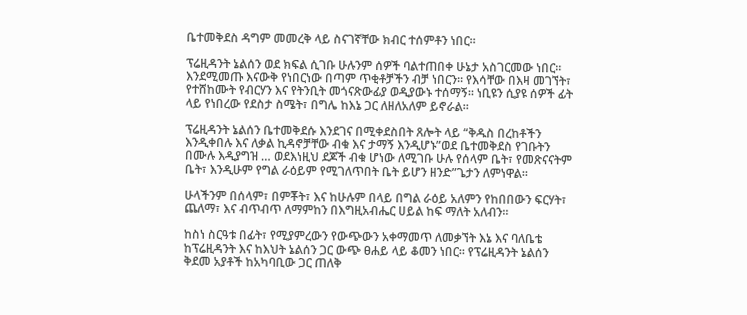ቤተመቅደስ ዳግም መመረቅ ላይ ስናገኛቸው ክብር ተሰምቶን ነበር።

ፕሬዚዳንት ኔልሰን ወደ ክፍል ሲገቡ ሁሉንም ሰዎች ባልተጠበቀ ሁኔታ አስገርመው ነበር። እንደሚመጡ እናውቅ የነበርነው በጣም ጥቂቶቻችን ብቻ ነበርን። የእሳቸው በእዛ መገኘት፣ የተሸከሙት የብርሃን እና የትንቢት መጎናጽውፊያ ወዲያውኑ ተሰማኝ። ነቢዩን ሲያዩ ሰዎች ፊት ላይ የነበረው የደስታ ስሜት፣ በግሌ ከእኔ ጋር ለዘለአለም ይኖራል።

ፕሬዚዳንት ኔልሰን ቤተመቅደሱ እንደገና በሚቀደስበት ጸሎት ላይ “ቅዱስ በረከቶችን እንዲቀበሉ እና ለቃል ኪዳኖቻቸው ብቁ እና ታማኝ እንዲሆኑ”ወደ ቤተመቅደስ የገቡትን በሙሉ እዲያግዝ … ወደእነዚህ ደጆች ብቁ ሆነው ለሚገቡ ሁሉ የሰላም ቤት፣ የመጽናናትም ቤት፣ እንዲሁም የግል ራዕይም የሚገለጥበት ቤት ይሆን ዘንድ”ጌታን ለምነዋል።

ሁላችንም በሰላም፣ በምቾት፣ እና ከሁሉም በላይ በግል ራዕይ አለምን የከበበውን ፍርሃት፣ ጨለማ፣ እና ብጥብጥ ለማምከን በእግዚአብሔር ሀይል ከፍ ማለት አለብን።

ከስነ ስርዓቱ በፊት፣ የሚያምረውን የውጭውን አቀማመጥ ለመቃኘት እኔ እና ባለቤቴ ከፕሬዚዳንት እና ከእህት ኔልሰን ጋር ውጭ ፀሐይ ላይ ቆመን ነበር። የፕሬዚዳንት ኔልሰን ቅደመ አያቶች ከአካባቢው ጋር ጠለቅ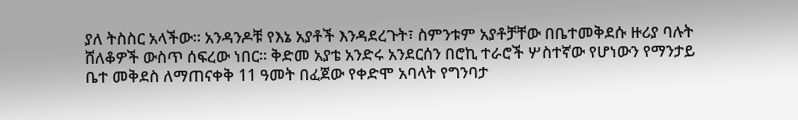ያለ ትስስር አላችው። አንዳንዶቹ የእኔ አያቶች እንዳደረጉት፣ ስምንቱም አያቶቻቸው በቤተመቅደሱ ዙሪያ ባሉት ሸለቆዎች ውስጥ ሰፍረው ነበር። ቅድመ አያቴ አንድሩ አንደርሰን በሮኪ ተራሮች ሦስተኛው የሆነውን የማንታይ ቤተ መቅደስ ለማጠናቀቅ 11 ዓመት በፈጀው የቀድሞ አባላት የግንባታ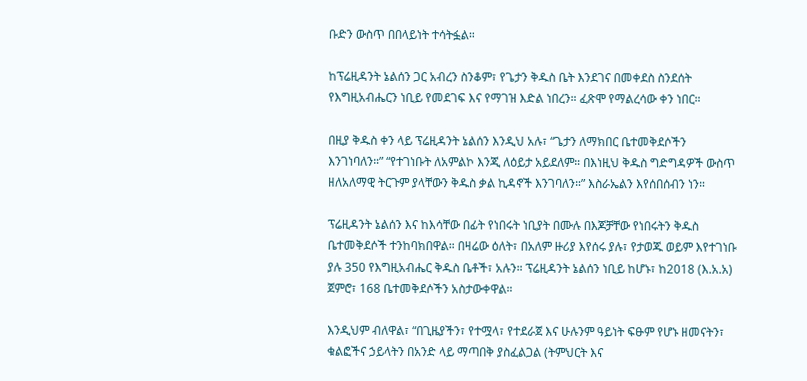ቡድን ውስጥ በበላይነት ተሳትፏል።

ከፕሬዚዳንት ኔልሰን ጋር አብረን ስንቆም፣ የጌታን ቅዱስ ቤት እንደገና በመቀደስ ስንደሰት የእግዚአብሔርን ነቢይ የመደገፍ እና የማገዝ እድል ነበረን። ፈጽሞ የማልረሳው ቀን ነበር።

በዚያ ቅዱስ ቀን ላይ ፕሬዚዳንት ኔልሰን እንዲህ አሉ፣ “ጌታን ለማክበር ቤተመቅደሶችን እንገነባለን።” “የተገነቡት ለአምልኮ እንጂ ለዕይታ አይደለም። በእነዚህ ቅዱስ ግድግዳዎች ውስጥ ዘለአለማዊ ትርጉም ያላቸውን ቅዱስ ቃል ኪዳኖች እንገባለን።” እስራኤልን እየሰበሰብን ነን።

ፕሬዚዳንት ኔልሰን እና ከእሳቸው በፊት የነበሩት ነቢያት በሙሉ በእጆቻቸው የነበሩትን ቅዱስ ቤተመቅደሶች ተንከባክበዋል። በዛሬው ዕለት፣ በአለም ዙሪያ እየሰሩ ያሉ፣ የታወጁ ወይም እየተገነቡ ያሉ 350 የእግዚአብሔር ቅዱስ ቤቶች፣ አሉን። ፕሬዚዳንት ኔልሰን ነቢይ ከሆኑ፣ ከ2018 (እ.አ.አ) ጀምሮ፣ 168 ቤተመቅደሶችን አስታውቀዋል።

እንዲህም ብለዋል፣ “በጊዜያችን፣ የተሟላ፣ የተደራጀ እና ሁሉንም ዓይነት ፍፁም የሆኑ ዘመናትን፣ ቁልፎችና ኃይላትን በአንድ ላይ ማጣበቅ ያስፈልጋል (ትምህርት እና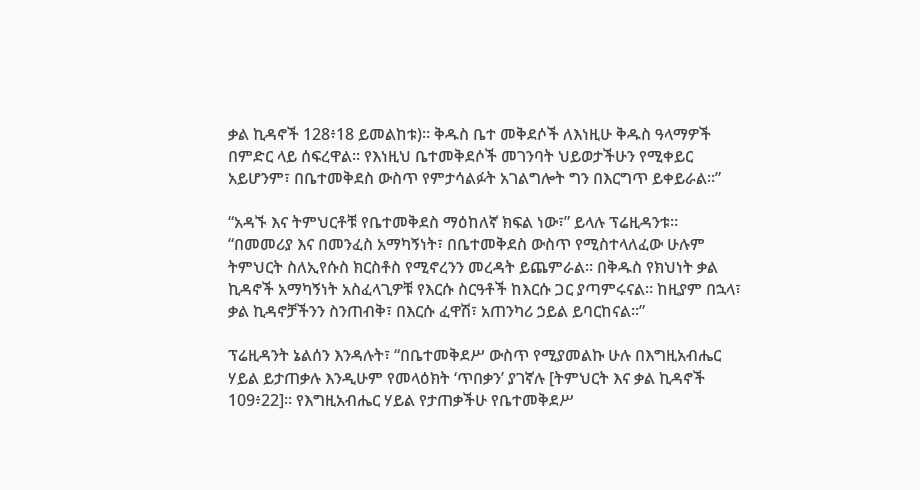ቃል ኪዳኖች 128፥18 ይመልከቱ)። ቅዱስ ቤተ መቅደሶች ለእነዚሁ ቅዱስ ዓላማዎች በምድር ላይ ሰፍረዋል። የእነዚህ ቤተመቅደሶች መገንባት ህይወታችሁን የሚቀይር አይሆንም፣ በቤተመቅደስ ውስጥ የምታሳልፉት አገልግሎት ግን በእርግጥ ይቀይራል።”

“አዳኙ እና ትምህርቶቹ የቤተመቅደስ ማዕከለኛ ክፍል ነው፣” ይላሉ ፕሬዚዳንቱ። “በመመሪያ እና በመንፈስ አማካኝነት፣ በቤተመቅደስ ውስጥ የሚስተላለፈው ሁሉም ትምህርት ስለኢየሱስ ክርስቶስ የሚኖረንን መረዳት ይጨምራል። በቅዱስ የክህነት ቃል ኪዳኖች አማካኝነት አስፈላጊዎቹ የእርሱ ስርዓቶች ከእርሱ ጋር ያጣምሩናል። ከዚያም በኋላ፣ ቃል ኪዳኖቻችንን ስንጠብቅ፣ በእርሱ ፈዋሽ፣ አጠንካሪ ኃይል ይባርከናል።”

ፕሬዚዳንት ኔልሰን እንዳሉት፣ “በቤተመቅደሥ ውስጥ የሚያመልኩ ሁሉ በእግዚአብሔር ሃይል ይታጠቃሉ እንዲሁም የመላዕክት ‘ጥበቃን’ ያገኛሉ [ትምህርት እና ቃል ኪዳኖች 109፥22]። የእግዚአብሔር ሃይል የታጠቃችሁ የቤተመቅደሥ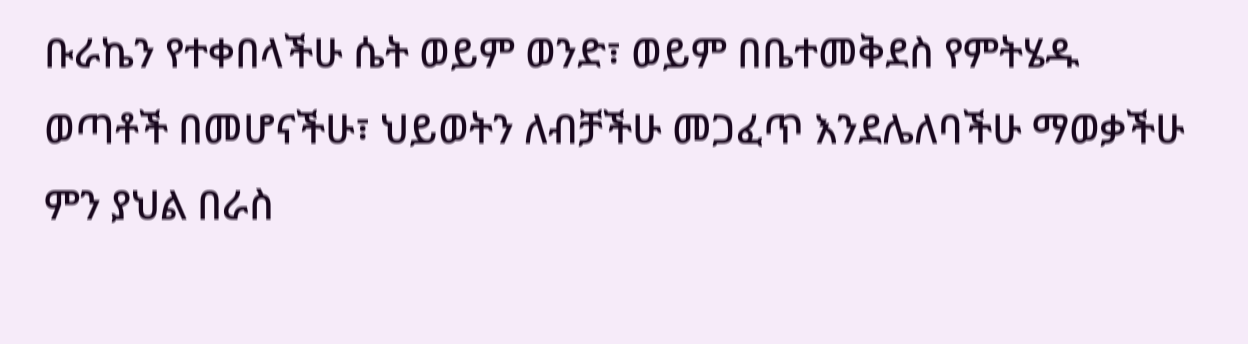ቡራኬን የተቀበላችሁ ሴት ወይም ወንድ፣ ወይም በቤተመቅደስ የምትሄዱ ወጣቶች በመሆናችሁ፣ ህይወትን ለብቻችሁ መጋፈጥ እንደሌለባችሁ ማወቃችሁ ምን ያህል በራስ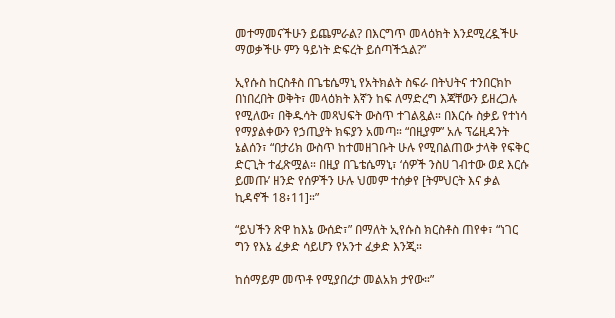መተማመናችሁን ይጨምራል? በእርግጥ መላዕክት እንደሚረዷችሁ ማወቃችሁ ምን ዓይነት ድፍረት ይሰጣችኋል?”

ኢየሱስ ከርስቶስ በጌቴሴማኒ የአትክልት ስፍራ በትህትና ተንበርክኮ በነበረበት ወቅት፣ መላዕክት እኛን ከፍ ለማድረግ እጃቸውን ይዘረጋሉ የሚለው፣ በቅዱሳት መጻህፍት ውስጥ ተገልጿል። በእርሱ ስቃይ የተነሳ የማያልቀውን የኃጢያት ክፍያን አመጣ። “በዚያም” አሉ ፕሬዚዳንት ኔልሰን፣ “በታሪክ ውስጥ ከተመዘገቡት ሁሉ የሚበልጠው ታላቅ የፍቅር ድርጊት ተፈጽሟል። በዚያ በጌቴሴማኒ፣ ‘ሰዎች ንስሀ ገብተው ወደ እርሱ ይመጡ’ ዘንድ የሰዎችን ሁሉ ህመም ተሰቃየ [ትምህርት እና ቃል ኪዳኖች 18፥11]።”

“ይህችን ጽዋ ከእኔ ውሰድ፣” በማለት ኢየሱስ ክርስቶስ ጠየቀ፣ “ነገር ግን የእኔ ፈቃድ ሳይሆን የአንተ ፈቃድ እንጂ።

ከሰማይም መጥቶ የሚያበረታ መልአክ ታየው።”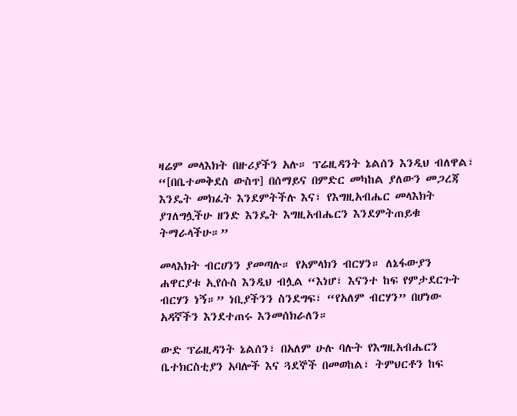ዛሬም መላእክት በዙሪያችን አሉ። ፕሬዚዳንት ኔልሰን እንዲህ ብለዋል፣ “[በቤተመቅደስ ውስጥ] በሰማይና በምድር መካከል ያለውን መጋረጃ እንዴት መክፈት እንደምትችሉ እና፣ የእግዚአብሔር መላእክት ያገለግሏችሁ ዘንድ እንዴት እግዚአብሔርን እንደምትጠይቁ ትማራላችሁ።”

መላእክት ብርሀንን ያመጣሉ። የአምላክን ብርሃን። ለኔፋውያን ሐዋርያቱ ኢየሱስ እንዲህ ብሏል “እነሆ፣ እናንተ ከፍ የምታደርጉት ብርሃን ነኝ።” ነቢያችንን ስንደግፍ፣ “የአለም ብርሃን” በሆነው አዳኛችን እንደተጠሩ እንመሰክራለን።

ውድ ፕሬዚዳንት ኔልሰን፣ በአለም ሁሉ ባሉት የእግዚአብሔርን ቤተክርስቲያን አባሎች እና ጓደኞች በመወከል፣ ትምህርቶን ከፍ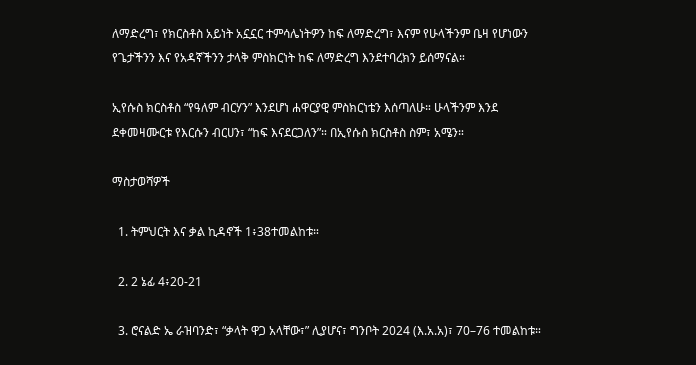ለማድረግ፣ የክርስቶስ አይነት አኗኗር ተምሳሌነትዎን ከፍ ለማድረግ፣ እናም የሁላችንም ቤዛ የሆነውን የጌታችንን እና የአዳኛችንን ታላቅ ምስክርነት ከፍ ለማድረግ እንደተባረክን ይሰማናል።

ኢየሱስ ክርስቶስ “የዓለም ብርሃን” እንደሆነ ሐዋርያዊ ምስክርነቴን እሰጣለሁ። ሁላችንም እንደ ደቀመዛሙርቱ የእርሱን ብርሀን፣ “ከፍ እናደርጋለን”። በኢየሱስ ክርስቶስ ስም፣ አሜን።

ማስታወሻዎች

  1. ትምህርት እና ቃል ኪዳኖች 1፥38ተመልከቱ።

  2. 2 ኔፊ 4፥20-21

  3. ሮናልድ ኤ ራዝባንድ፣ “ቃላት ዋጋ አላቸው፣” ሊያሆና፣ ግንቦት 2024 (እ.አ.አ)፣ 70–76 ተመልከቱ።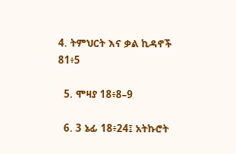4. ትምህርት እና ቃል ኪዳኖች 81፥5

  5. ሞዛያ 18፥8–9

  6. 3 ኔፊ 18፥24፤ አትኩሮት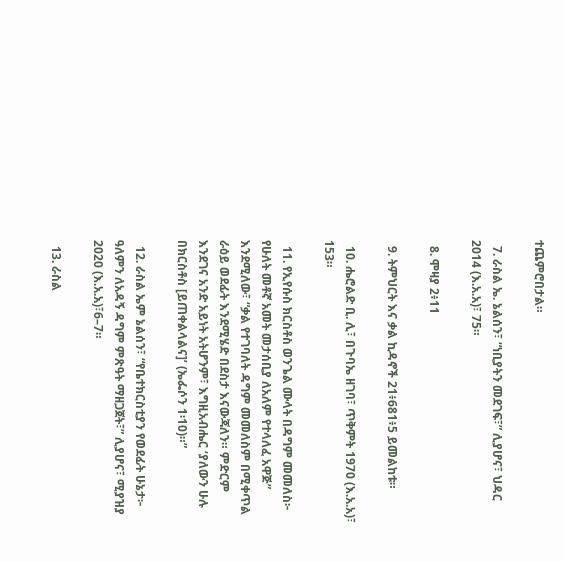ተጨምሮበታል።

  7. ራስል ኤ. ኔልሰን፣ “ነቢያትን መደገፍ፣” ሊያሆና፣ ህዳር 2014 (እ.አ.አ)፣ 75።

  8. ሞዛያ 2፥11

  9. ትምህርት እና ቃል ኪዳኖች 21፥681፥5 ይመልከቱ።

  10. ሔሮልድ ቢ. ሊ፣ በጉባኤ ዘገባ፣ ጥቅምት 1970 (እ.አ.አ)፣ 153።

  11. የኢየሱስ ክርስቶስ ወንጌል ሙላት በዳግም መመለስ፦ የሁለት መቶኛ አመት መታሰቢያ ለአለም የተላለፈ አዋጅ” እንደሚለው፣ “ቃል የተገባለት ዳግም መመለስም በሚቀጥል ራዕይ ወደፊት እንደሚሄድ በደስታ እናውጃለን። ምድርም እንደገና አንድ አይነት አትሆንም፣ እግዚአብሔር ‘ያለውን ሁሉ በክርስቶስ [ይጠቀልላልና]’ (ኤፌሶን 1፡10)።”

  12. ራስል ኤም ኔልሰን፣ “የቤተክርስቲያን የወደፊት ሁኔታ፦ ዓለምን ለአዳኝ ዳግም ምጽዓት ማዘጋጀት፣” ሊያሆና፣ ሚያዝያ 2020 (እ.አ.አ)፣6–7።

  13. ራስል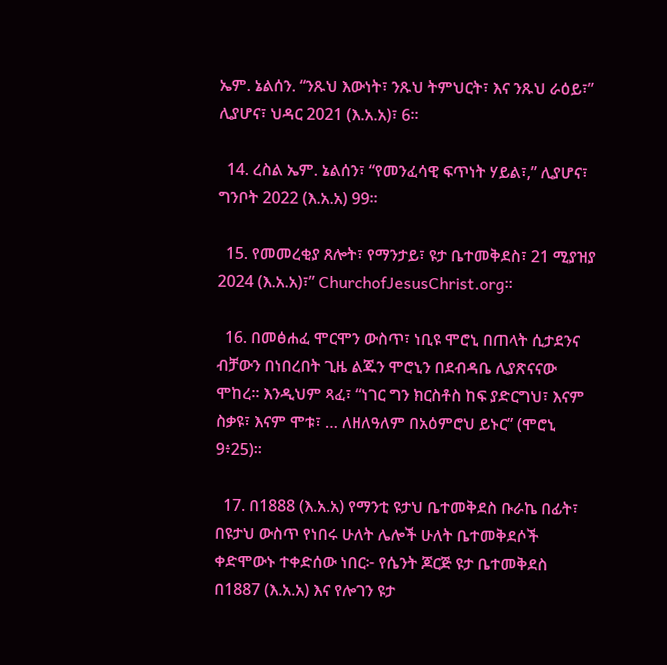ኤም. ኔልሰን. “ንጹህ እውነት፣ ንጹህ ትምህርት፣ እና ንጹህ ራዕይ፣” ሊያሆና፣ ህዳር 2021 (እ.አ.አ)፣ 6።

  14. ረስል ኤም. ኔልሰን፣ “የመንፈሳዊ ፍጥነት ሃይል፣,” ሊያሆና፣ ግንቦት 2022 (እ.አ.አ) 99።

  15. የመመረቂያ ጸሎት፣ የማንታይ፣ ዩታ ቤተመቅደስ፣ 21 ሚያዝያ 2024 (እ.አ.አ)፣” ChurchofJesusChrist.org።

  16. በመፅሐፈ ሞርሞን ውስጥ፣ ነቢዩ ሞሮኒ በጠላት ሲታደንና ብቻውን በነበረበት ጊዜ ልጁን ሞሮኒን በደብዳቤ ሊያጽናናው ሞከረ። እንዲህም ጻፈ፣ “ነገር ግን ክርስቶስ ከፍ ያድርግህ፣ እናም ስቃዩ፣ እናም ሞቱ፣ … ለዘለዓለም በአዕምሮህ ይኑር” (ሞሮኒ 9፥25)።

  17. በ1888 (እ.አ.አ) የማንቲ ዩታህ ቤተመቅደስ ቡራኬ በፊት፣ በዩታህ ውስጥ የነበሩ ሁለት ሌሎች ሁለት ቤተመቅደሶች ቀድሞውኑ ተቀድሰው ነበር፦ የሴንት ጆርጅ ዩታ ቤተመቅደስ በ1887 (እ.አ.አ) እና የሎገን ዩታ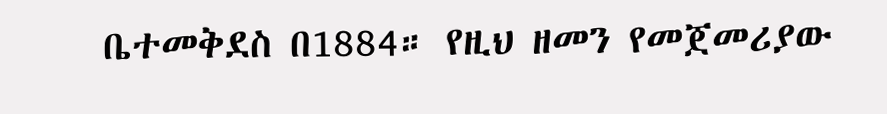ቤተመቅደስ በ1884። የዚህ ዘመን የመጀመሪያው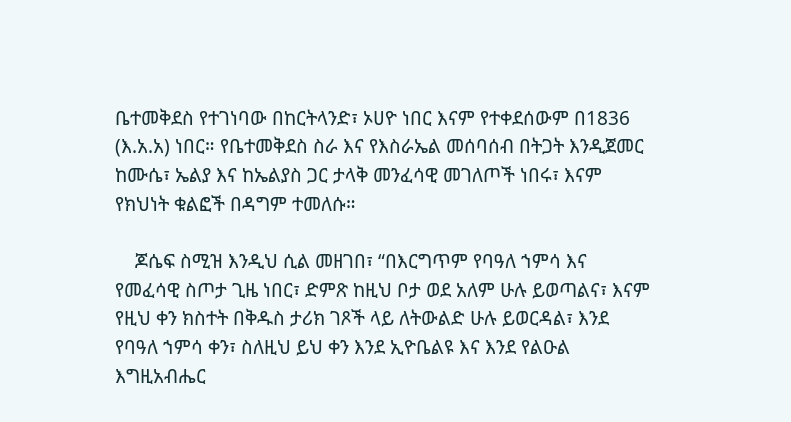ቤተመቅደስ የተገነባው በከርትላንድ፣ ኦሀዮ ነበር እናም የተቀደሰውም በ1836 (እ.አ.አ) ነበር። የቤተመቅደስ ስራ እና የእስራኤል መሰባሰብ በትጋት እንዲጀመር ከሙሴ፣ ኤልያ እና ከኤልያስ ጋር ታላቅ መንፈሳዊ መገለጦች ነበሩ፣ እናም የክህነት ቁልፎች በዳግም ተመለሱ።

    ጆሴፍ ስሚዝ እንዲህ ሲል መዘገበ፣ “በእርግጥም የባዓለ ኀምሳ እና የመፈሳዊ ስጦታ ጊዜ ነበር፣ ድምጽ ከዚህ ቦታ ወደ አለም ሁሉ ይወጣልና፣ እናም የዚህ ቀን ክስተት በቅዱስ ታሪክ ገጾች ላይ ለትውልድ ሁሉ ይወርዳል፣ እንደ የባዓለ ኀምሳ ቀን፣ ስለዚህ ይህ ቀን እንደ ኢዮቤልዩ እና እንደ የልዑል እግዚአብሔር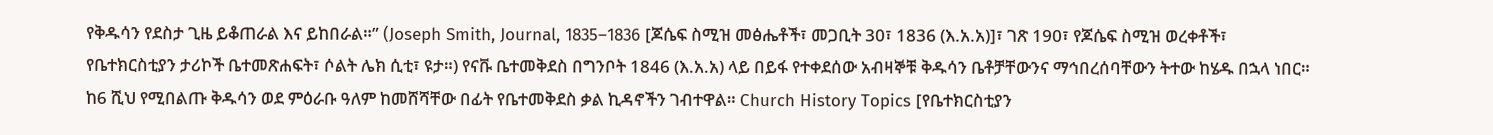የቅዱሳን የደስታ ጊዜ ይቆጠራል እና ይከበራል።” (Joseph Smith, Journal, 1835–1836 [ጆሴፍ ስሚዝ መፅሔቶች፣ መጋቢት 30፣ 1836 (እ.አ.አ)]፣ ገጽ 190፣ የጆሴፍ ስሚዝ ወረቀቶች፣ የቤተክርስቲያን ታሪኮች ቤተመጽሐፍት፣ ሶልት ሌክ ሲቲ፣ ዩታ።) የናቩ ቤተመቅደስ በግንቦት 1846 (እ.አ.አ) ላይ በይፋ የተቀደሰው አብዛኞቹ ቅዱሳን ቤቶቻቸውንና ማኅበረሰባቸውን ትተው ከሄዱ በኋላ ነበር። ከ6 ሺህ የሚበልጡ ቅዱሳን ወደ ምዕራቡ ዓለም ከመሸሻቸው በፊት የቤተመቅደስ ቃል ኪዳኖችን ገብተዋል። Church History Topics [የቤተክርስቲያን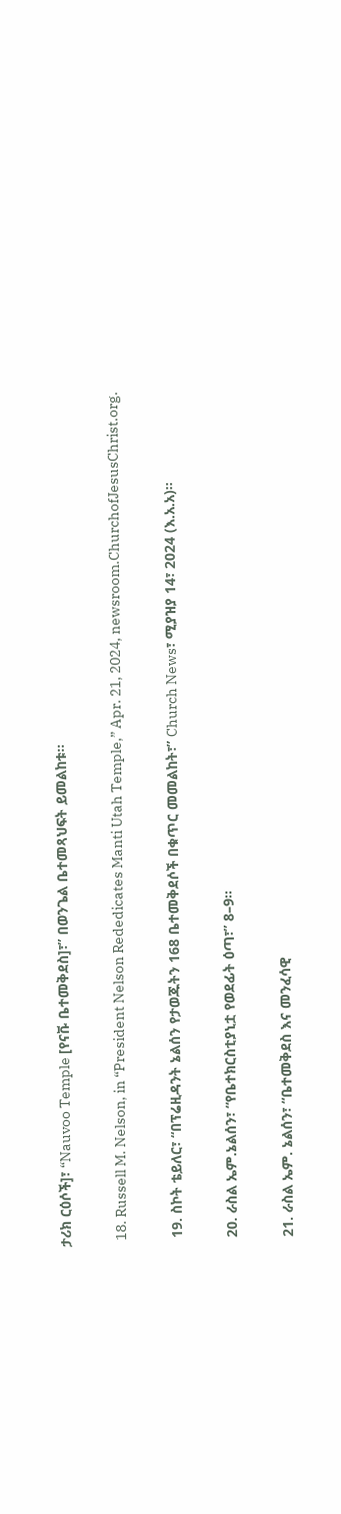ታሪክ ርዕሶች]፣ “Nauvoo Temple [የናቩ ቤተመቅደስ]፣” በወንጌል ቤተመጻህፍት ይመልከቱ።

  18. Russell M. Nelson, in “President Nelson Rededicates Manti Utah Temple,” Apr. 21, 2024, newsroom.ChurchofJesusChrist.org.

  19. ስኮት ቴይለር፣ “በፕሬዚዳንት ኔልሰን የታወጁትን 168 ቤተመቅደሶች በቁጥር መመልከት፣” Church News፣ ሚያዝያ 14፣ 2024 (እ.አ.አ)።

  20. ራስል ኤም.ኔልሰን፣ “የቤተክርስቲያኒቷ የወደፊት ዕጣ፣” 8–9።

  21. ራስል ኤም. ኔልሰን፣ “ቤተመቅደስ እና መንፈሳዊ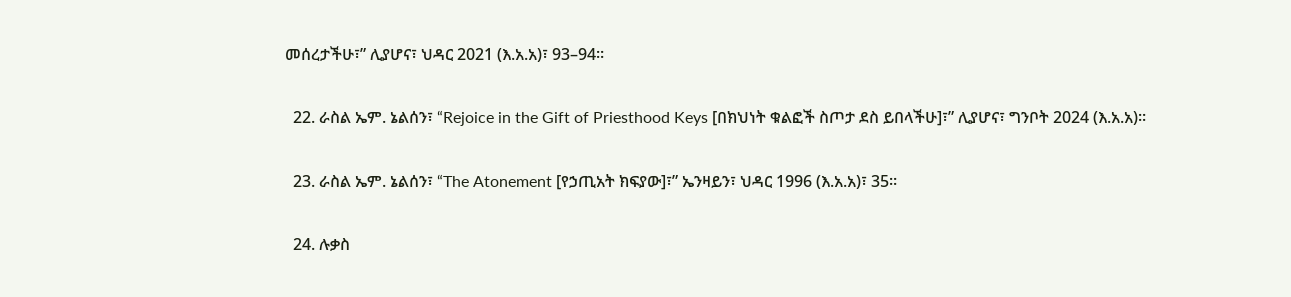መሰረታችሁ፣” ሊያሆና፣ ህዳር 2021 (እ.አ.አ)፣ 93–94።

  22. ራስል ኤም. ኔልሰን፣ “Rejoice in the Gift of Priesthood Keys [በክህነት ቁልፎች ስጦታ ደስ ይበላችሁ]፣” ሊያሆና፣ ግንቦት 2024 (እ.አ.አ)።

  23. ራስል ኤም. ኔልሰን፣ “The Atonement [የኃጢአት ክፍያው]፣” ኤንዛይን፣ ህዳር 1996 (እ.አ.አ)፣ 35።

  24. ሉቃስ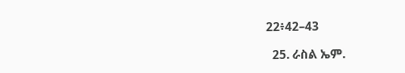22፥42–43

  25. ራስል ኤም.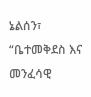ኔልሰን፣ “ቤተመቅደስ እና መንፈሳዊ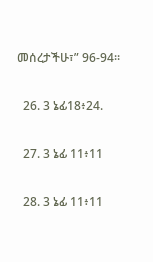መሰረታችሁ፣” 96-94።

  26. 3 ኔፊ18፥24.

  27. 3 ኔፊ 11፥11

  28. 3 ኔፊ 11፥11